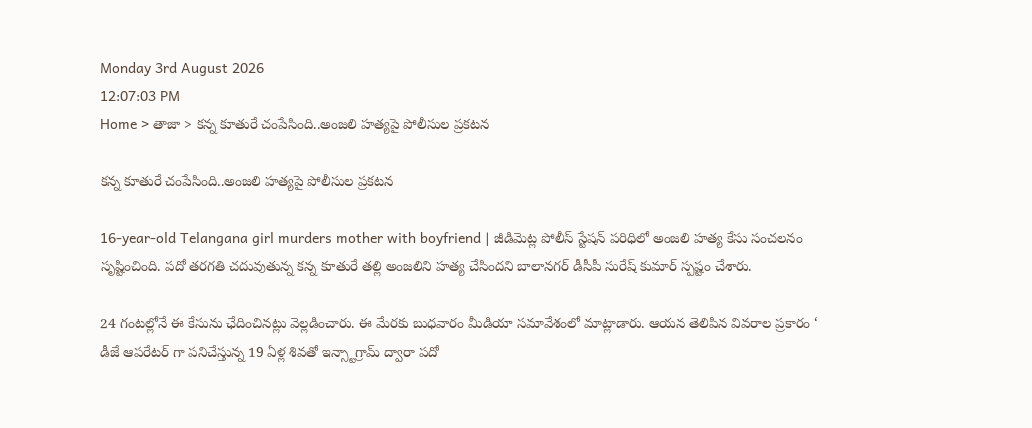Monday 3rd August 2026
12:07:03 PM
Home > తాజా > కన్న కూతురే చంపేసింది..అంజలి హత్యపై పోలీసుల ప్రకటన

కన్న కూతురే చంపేసింది..అంజలి హత్యపై పోలీసుల ప్రకటన

16-year-old Telangana girl murders mother with boyfriend | జీడిమెట్ల పోలీస్ స్టేషన్ పరిధిలో అంజలి హత్య కేసు సంచలనం సృష్టించింది. పదో తరగతి చదువుతున్న కన్న కూతురే తల్లి అంజలిని హత్య చేసిందని బాలానగర్ డీసీపీ సురేష్ కుమార్ స్పష్టం చేశారు.

24 గంటల్లోనే ఈ కేసును ఛేదించినట్లు వెల్లడించారు. ఈ మేరకు బుధవారం మీడియా సమావేశంలో మాట్లాడారు. ఆయన తెలిపిన వివరాల ప్రకారం ‘ డీజే ఆపరేటర్ గా పనిచేస్తున్న 19 ఏళ్ల శివతో ఇన్స్టాగ్రామ్ ద్వారా పదో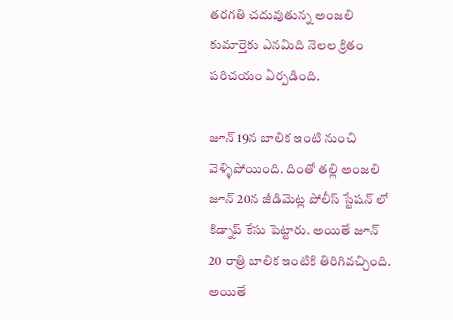తరగతి చదువుతున్న అంజలి కుమార్తెకు ఎనమిది నెలల క్రితం పరిచయం ఏర్పడింది.

జూన్ 19న బాలిక ఇంటి నుంచి వెళ్ళిపోయింది. దింతో తల్లి అంజలి జూన్ 20న జీడిమెట్ల పోలీస్ స్టేషన్ లో కిడ్నాప్ కేసు పెట్టారు. అయితే జూన్ 20 రాత్రి బాలిక ఇంటికి తిరిగివచ్చింది. అయితే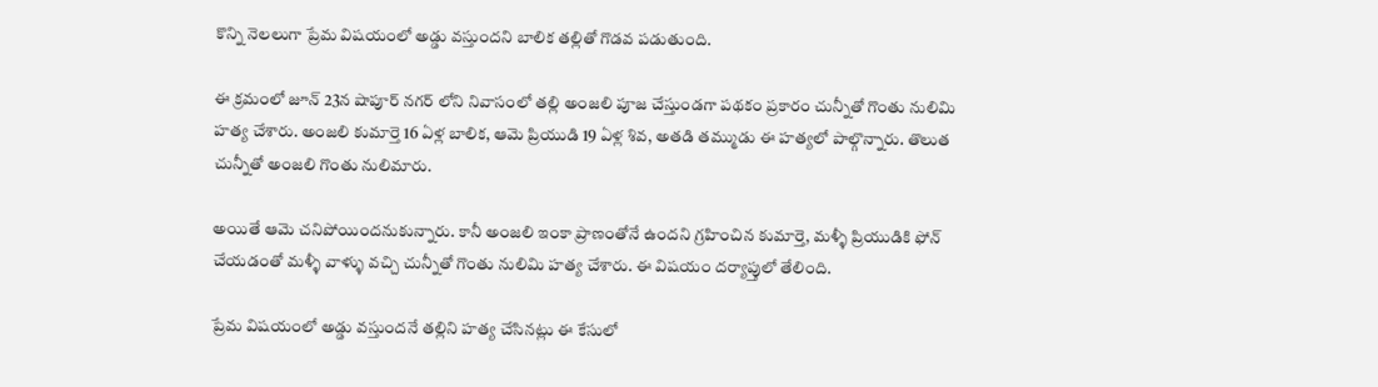కొన్ని నెలలుగా ప్రేమ విషయంలో అడ్డు వస్తుందని బాలిక తల్లితో గొడవ పడుతుంది.

ఈ క్రమంలో జూన్ 23న షాపూర్ నగర్ లోని నివాసంలో తల్లి అంజలి పూజ చేస్తుండగా పథకం ప్రకారం చున్నీతో గొంతు నులిమి హత్య చేశారు. అంజలి కుమార్తె 16 ఏళ్ల బాలిక, ఆమె ప్రియుడి 19 ఏళ్ల శివ, అతడి తమ్ముడు ఈ హత్యలో పాల్గొన్నారు. తొలుత చున్నీతో అంజలి గొంతు నులిమారు.

అయితే ఆమె చనిపోయిందనుకున్నారు. కానీ అంజలి ఇంకా ప్రాణంతోనే ఉందని గ్రహించిన కుమార్తె, మళ్ళీ ప్రియుడికి ఫోన్ చేయడంతో మళ్ళీ వాళ్ళు వచ్చి చున్నీతో గొంతు నులిమి హత్య చేశారు. ఈ విషయం దర్యాప్తులో తేలింది.

ప్రేమ విషయంలో అడ్డు వస్తుందనే తల్లిని హత్య చేసినట్లు ఈ కేసులో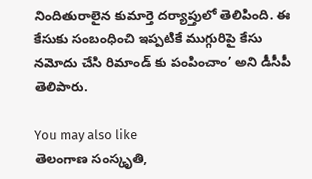నిందితురాలైన కుమార్తె దర్యాప్తులో తెలిపింది. ఈ కేసుకు సంబంధించి ఇప్పటికే ముగ్గురిపై కేసు నమోదు చేసి రిమాండ్ కు పంపించాం’ అని డీసీపీ తెలిపారు.

You may also like
తెలంగాణ సంస్కృతి,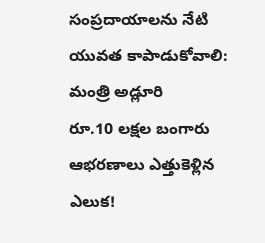సంప్రదాయాలను నేటి యువత కాపాడుకోవాలి: మంత్రి అడ్లూరి
రూ.10 లక్షల బంగారు ఆభరణాలు ఎత్తుకెళ్లిన ఎలుక!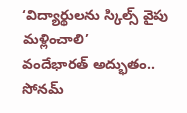‘విద్యార్థులను స్కిల్స్ వైపు మళ్లించాలి’
వందేభారత్ అద్భుతం.. సోనమ్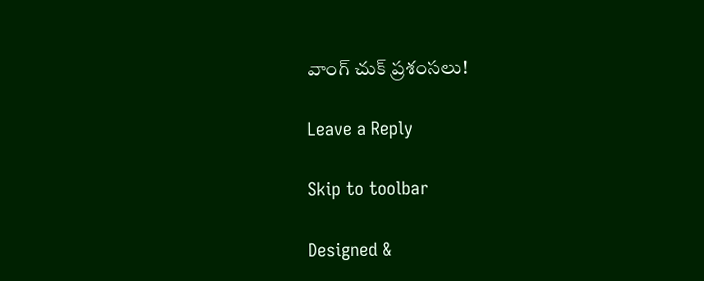వాంగ్ చుక్ ప్రశంసలు!

Leave a Reply

Skip to toolbar

Designed &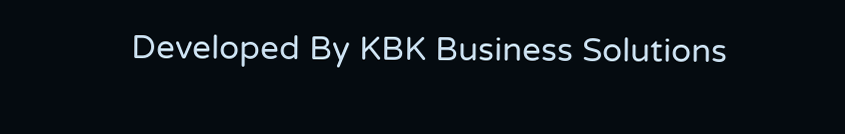Developed By KBK Business Solutions